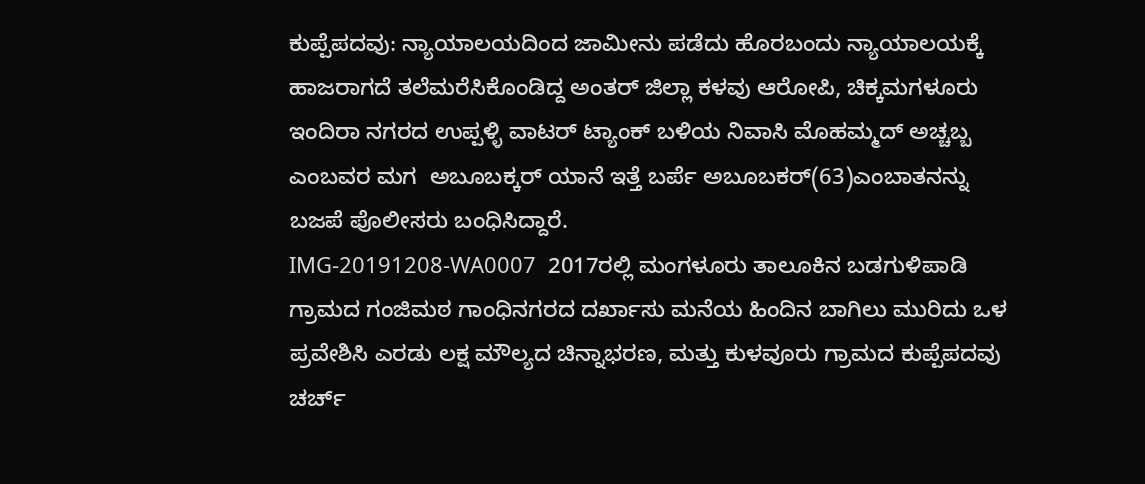ಕುಪ್ಪೆಪದವು: ನ್ಯಾಯಾಲಯದಿಂದ ಜಾಮೀನು ಪಡೆದು ಹೊರಬಂದು ನ್ಯಾಯಾಲಯಕ್ಕೆ ಹಾಜರಾಗದೆ ತಲೆಮರೆಸಿಕೊಂಡಿದ್ದ ಅಂತರ್ ಜಿಲ್ಲಾ ಕಳವು ಆರೋಪಿ, ಚಿಕ್ಕಮಗಳೂರು ಇಂದಿರಾ ನಗರದ ಉಪ್ಪಳ್ಳಿ ವಾಟರ್ ಟ್ಯಾಂಕ್ ಬಳಿಯ ನಿವಾಸಿ ಮೊಹಮ್ಮದ್ ಅಚ್ಚಬ್ಬ ಎಂಬವರ ಮಗ  ಅಬೂಬಕ್ಕರ್ ಯಾನೆ ಇತ್ತೆ ಬರ್ಪೆ ಅಬೂಬಕರ್(63)ಎಂಬಾತನನ್ನು ಬಜಪೆ ಪೊಲೀಸರು ಬಂಧಿಸಿದ್ದಾರೆ.
IMG-20191208-WA0007  2017ರಲ್ಲಿ ಮಂಗಳೂರು ತಾಲೂಕಿನ ಬಡಗುಳಿಪಾಡಿ ಗ್ರಾಮದ ಗಂಜಿಮಠ ಗಾಂಧಿನಗರದ ದರ್ಖಾಸು ಮನೆಯ ಹಿಂದಿನ ಬಾಗಿಲು ಮುರಿದು ಒಳ ಪ್ರವೇಶಿಸಿ ಎರಡು ಲಕ್ಷ ಮೌಲ್ಯದ ಚಿನ್ನಾಭರಣ, ಮತ್ತು ಕುಳವೂರು ಗ್ರಾಮದ ಕುಪ್ಪೆಪದವು ಚರ್ಚ್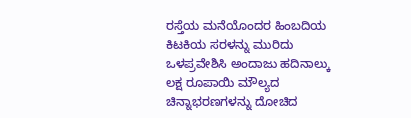ರಸ್ತೆಯ ಮನೆಯೊಂದರ ಹಿಂಬದಿಯ ಕಿಟಕಿಯ ಸರಳನ್ನು ಮುರಿದು ಒಳಪ್ರವೇಶಿಸಿ ಅಂದಾಜು ಹದಿನಾಲ್ಕು ಲಕ್ಷ ರೂಪಾಯಿ ಮೌಲ್ಯದ ಚಿನ್ನಾಭರಣಗಳನ್ನು ದೋಚಿದ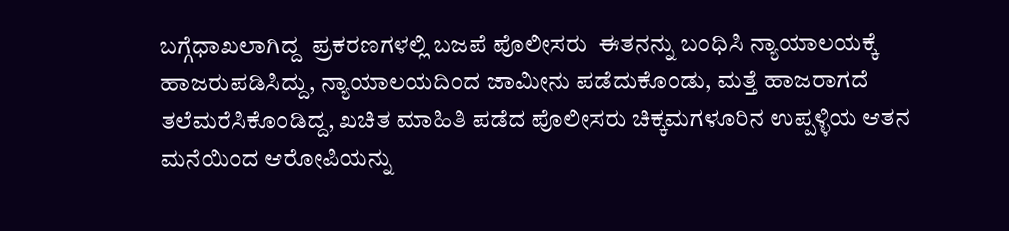ಬಗ್ಗೆಧಾಖಲಾಗಿದ್ದ  ಪ್ರಕರಣಗಳಲ್ಲಿ ಬಜಪೆ ಪೊಲೀಸರು  ಈತನನ್ನು ಬಂಧಿಸಿ ನ್ಯಾಯಾಲಯಕ್ಕೆ ಹಾಜರುಪಡಿಸಿದ್ದು, ನ್ಯಾಯಾಲಯದಿಂದ ಜಾಮೀನು ಪಡೆದುಕೊಂಡು, ಮತ್ತೆ ಹಾಜರಾಗದೆ ತಲೆಮರೆಸಿಕೊಂಡಿದ್ದ, ಖಚಿತ ಮಾಹಿತಿ ಪಡೆದ ಪೊಲೀಸರು ಚಿಕ್ಕಮಗಳೂರಿನ ಉಪ್ಪಳ್ಳಿಯ ಆತನ ಮನೆಯಿಂದ ಆರೋಪಿಯನ್ನು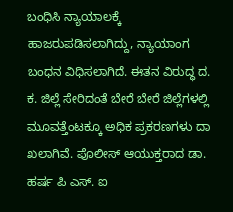ಬಂಧಿಸಿ ನ್ಯಾಯಾಲಕ್ಕೆ ಹಾಜರುಪಡಿಸಲಾಗಿದ್ದು, ನ್ಯಾಯಾಂಗ ಬಂಧನ ವಿಧಿಸಲಾಗಿದೆ. ಈತನ ವಿರುದ್ಧ ದ. ಕ. ಜಿಲ್ಲೆ ಸೇರಿದಂತೆ ಬೇರೆ ಬೇರೆ ಜಿಲ್ಲೆಗಳಲ್ಲಿ ಮೂವತ್ತೆಂಟಕ್ಕೂ ಅಧಿಕ ಪ್ರಕರಣಗಳು ದಾ ಖಲಾಗಿವೆ. ಪೊಲೀಸ್ ಆಯುಕ್ತರಾದ ಡಾ. ಹರ್ಷ ಪಿ ಎಸ್. ಐ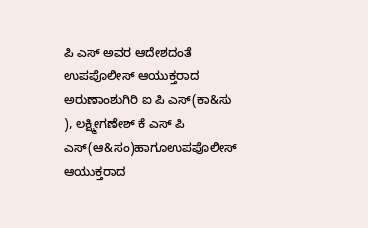ಪಿ ಎಸ್ ಅವರ ಆದೇಶದಂತೆ ಉಪಪೊಲೀಸ್ ಆಯುಕ್ತರಾದ ಅರುಣಾಂಶುಗಿರಿ ಐ ಪಿ ಎಸ್(ಕಾ&ಸು ), ಲಕ್ಷ್ಮೀಗಣೇಶ್ ಕೆ ಎಸ್ ಪಿ ಎಸ್(ಆ&ಸಂ)ಹಾಗೂಉಪಪೊಲೀಸ್ ಆಯುಕ್ತರಾದ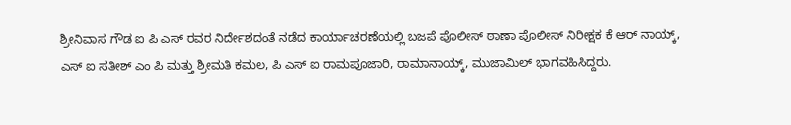ಶ್ರೀನಿವಾಸ ಗೌಡ ಐ ಪಿ ಎಸ್ ರವರ ನಿರ್ದೇಶದಂತೆ ನಡೆದ ಕಾರ್ಯಾಚರಣೆಯಲ್ಲಿ ಬಜಪೆ ಪೊಲೀಸ್ ಠಾಣಾ ಪೊಲೀಸ್ ನಿರೀಕ್ಷಕ ಕೆ ಆರ್ ನಾಯ್ಕ್, ಎಸ್ ಐ ಸತೀಶ್ ಎಂ ಪಿ ಮತ್ತು ಶ್ರೀಮತಿ ಕಮಲ, ಪಿ ಎಸ್ ಐ ರಾಮಪೂಜಾರಿ, ರಾಮಾನಾಯ್ಕ್, ಮುಜಾಮಿಲ್ ಭಾಗವಹಿಸಿದ್ದರು.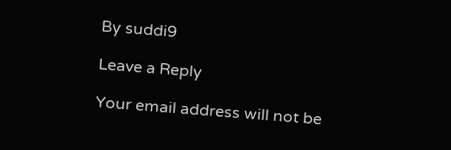By suddi9

Leave a Reply

Your email address will not be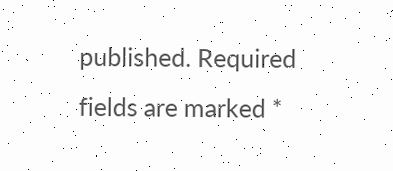published. Required fields are marked *